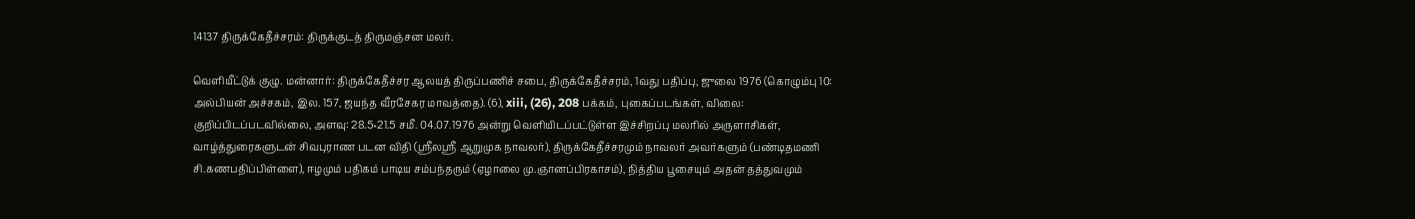14137 திருக்கேதீச்சரம்: திருக்குடத் திருமஞ்சன மலர்.

வெளியீட்டுக் குழு. மன்னார்: திருக்கேதீச்சர ஆலயத் திருப்பணிச் சபை, திருக்கேதீச்சரம், 1வது பதிப்பு, ஜுலை 1976 (கொழும்பு 10: அல்பியன் அச்சகம், இல. 157, ஜயந்த வீரசேகர மாவத்தை). (6), xiii, (26), 208 பக்கம், புகைப்படங்கள், விலை: குறிப்பிடப்படவில்லை, அளவு: 28.5×21.5 சமீ. 04.07.1976 அன்று வெளியிடப்பட்டுள்ள இச்சிறப்பு மலரில் அருளாசிகள், வாழ்த்துரைகளுடன் சிவபுராண படன விதி (ஸ்ரீலஸ்ரீ ஆறுமுக நாவலர்), திருக்கேதீச்சரமும் நாவலர் அவர்களும் (பண்டிதமணி சி.கணபதிப்பிள்ளை), ஈழமும் பதிகம் பாடிய சம்பந்தரும் (ஏழாலை மு.ஞானப்பிரகாசம்), நித்திய பூசையும் அதன் தத்துவமும்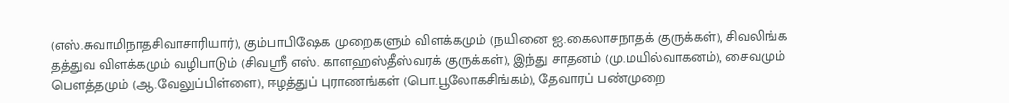(எஸ்.சுவாமிநாதசிவாசாரியார்), கும்பாபிஷேக முறைகளும் விளக்கமும் (நயினை ஐ.கைலாசநாதக் குருக்கள்), சிவலிங்க தத்துவ விளக்கமும் வழிபாடும் (சிவஸ்ரீ எஸ். காளஹஸ்தீஸ்வரக் குருக்கள்), இந்து சாதனம் (மு.மயில்வாகனம்), சைவமும் பௌத்தமும் (ஆ.வேலுப்பிள்ளை), ஈழத்துப் புராணங்கள் (பொ.பூலோகசிங்கம்), தேவாரப் பண்முறை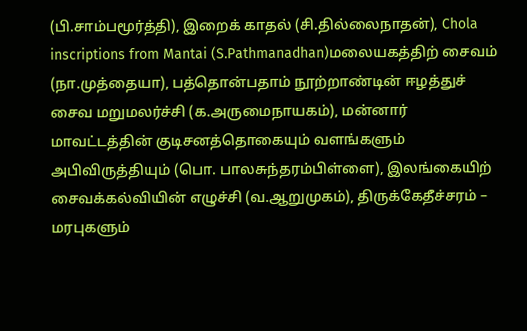(பி.சாம்பமூர்த்தி), இறைக் காதல் (சி.தில்லைநாதன்), Chola inscriptions from Mantai (S.Pathmanadhan)மலையகத்திற் சைவம் (நா.முத்தையா), பத்தொன்பதாம் நூற்றாண்டின் ஈழத்துச் சைவ மறுமலர்ச்சி (க.அருமைநாயகம்), மன்னார் மாவட்டத்தின் குடிசனத்தொகையும் வளங்களும் அபிவிருத்தியும் (பொ. பாலசுந்தரம்பிள்ளை), இலங்கையிற் சைவக்கல்வியின் எழுச்சி (வ.ஆறுமுகம்), திருக்கேதீச்சரம் – மரபுகளும்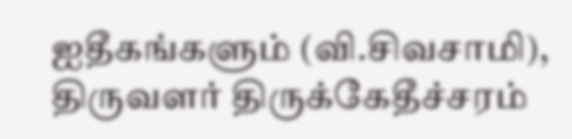ஐதீகங்களும் (வி.சிவசாமி), திருவளர் திருக்கேதீச்சரம்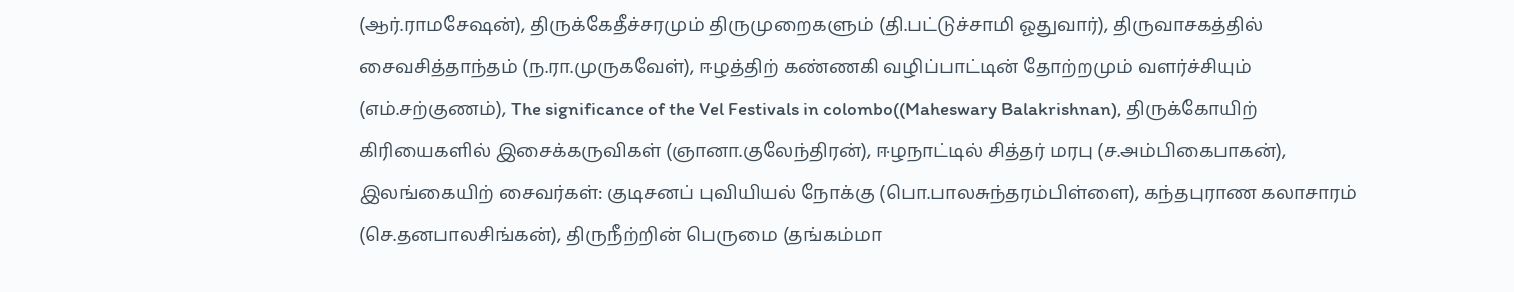(ஆர்.ராமசேஷன்), திருக்கேதீச்சரமும் திருமுறைகளும் (தி.பட்டுச்சாமி ஓதுவார்), திருவாசகத்தில் சைவசித்தாந்தம் (ந.ரா.முருகவேள்), ஈழத்திற் கண்ணகி வழிப்பாட்டின் தோற்றமும் வளர்ச்சியும் (எம்.சற்குணம்), The significance of the Vel Festivals in colombo((Maheswary Balakrishnan), திருக்கோயிற் கிரியைகளில் இசைக்கருவிகள் (ஞானா.குலேந்திரன்), ஈழநாட்டில் சித்தர் மரபு (ச.அம்பிகைபாகன்), இலங்கையிற் சைவர்கள்: குடிசனப் புவியியல் நோக்கு (பொ.பாலசுந்தரம்பிள்ளை), கந்தபுராண கலாசாரம் (செ.தனபாலசிங்கன்), திருநீற்றின் பெருமை (தங்கம்மா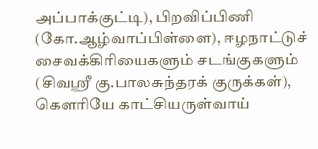அப்பாக்குட்டி), பிறவிப்பிணி (கோ.ஆழ்வாப்பிள்ளை), ஈழநாட்டுச் சைவக்கிரியைகளும் சடங்குகளும் (சிவஸ்ரீ கு.பாலசுந்தரக் குருக்கள்), கௌரியே காட்சியருள்வாய்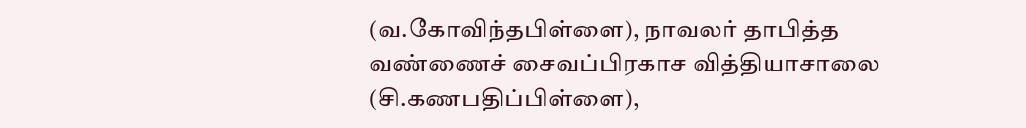(வ.கோவிந்தபிள்ளை), நாவலர் தாபித்த வண்ணைச் சைவப்பிரகாச வித்தியாசாலை (சி.கணபதிப்பிள்ளை),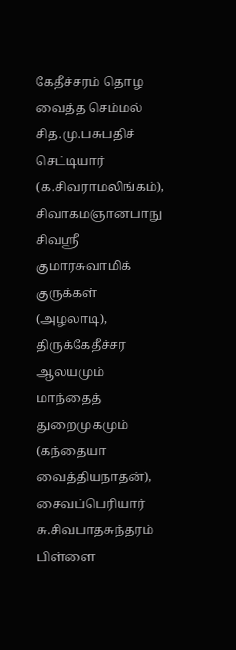கேதீச்சரம் தொழ வைத்த செம்மல் சித.மு.பசுபதிச் செட்டியார் (க.சிவராமலிங்கம்), சிவாகமஞானபாநு சிவஸ்ரீ குமாரசுவாமிக் குருக்கள் (அழலாடி), திருக்கேதீச்சர ஆலயமும் மாந்தைத் துறைமுகமும் (கந்தையா வைத்தியநாதன்), சைவப்பெரியார் சு.சிவபாதசுந்தரம் பிள்ளை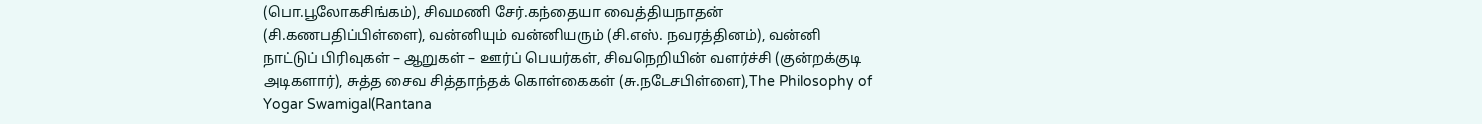(பொ.பூலோகசிங்கம்), சிவமணி சேர்.கந்தையா வைத்தியநாதன் (சி.கணபதிப்பிள்ளை), வன்னியும் வன்னியரும் (சி.எஸ். நவரத்தினம்), வன்னி நாட்டுப் பிரிவுகள் – ஆறுகள் – ஊர்ப் பெயர்கள், சிவநெறியின் வளர்ச்சி (குன்றக்குடி அடிகளார்), சுத்த சைவ சித்தாந்தக் கொள்கைகள் (சு.நடேசபிள்ளை),The Philosophy of Yogar Swamigal(Rantana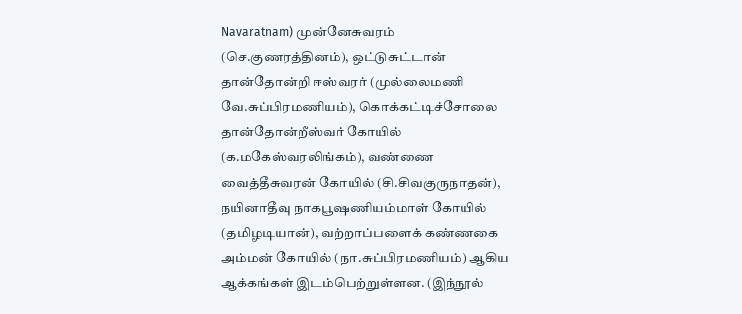Navaratnam) முன்னேசுவரம் (செ.குணரத்தினம்), ஒட்டுசுட்டான் தான்தோன்றி ஈஸ்வரர் (முல்லைமணி வே.சுப்பிரமணியம்), கொக்கட்டிச்சோலை தான்தோன்றீஸ்வர் கோயில் (க.மகேஸ்வரலிங்கம்), வண்ணை வைத்தீசுவரன் கோயில் (சி.சிவகுருநாதன்), நயினாதீவு நாகபூஷணியம்மாள் கோயில் (தமிழடியான்), வற்றாப்பளைக் கண்ணகை அம்மன் கோயில் (நா.சுப்பிரமணியம்) ஆகிய ஆக்கங்கள் இடம்பெற்றுள்ளன. (இந்நூல்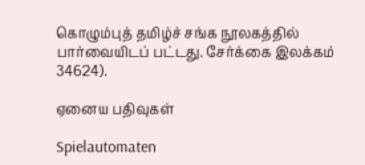கொழும்புத் தமிழ்ச் சங்க நூலகத்தில் பார்வையிடப் பட்டது. சேர்க்கை இலக்கம் 34624).

ஏனைய பதிவுகள்

Spielautomaten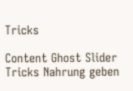Tricks

Content Ghost Slider Tricks Nahrung geben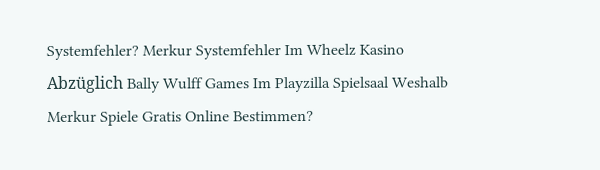Systemfehler? Merkur Systemfehler Im Wheelz Kasino Abzüglich Bally Wulff Games Im Playzilla Spielsaal Weshalb Merkur Spiele Gratis Online Bestimmen?